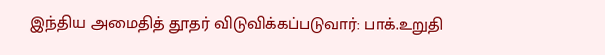இந்திய அமைதித் தூதர் விடுவிக்கப்படுவார்: பாக்.உறுதி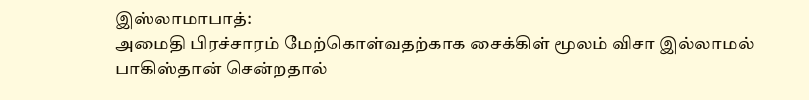இஸ்லாமாபாத்:
அமைதி பிரச்சாரம் மேற்கொள்வதற்காக சைக்கிள் மூலம் விசா இல்லாமல் பாகிஸ்தான் சென்றதால்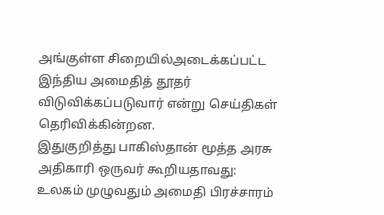அங்குள்ள சிறையில்அடைக்கப்பட்ட இந்திய அமைதித் தூதர் விடுவிக்கப்படுவார் என்று செய்திகள் தெரிவிக்கின்றன.
இதுகுறித்து பாகிஸ்தான் மூத்த அரசு அதிகாரி ஒருவர் கூறியதாவது:
உலகம் முழுவதும் அமைதி பிரச்சாரம்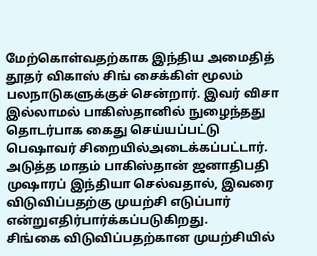மேற்கொள்வதற்காக இந்திய அமைதித் தூதர் விகாஸ் சிங் சைக்கிள் மூலம் பலநாடுகளுக்குச் சென்றார். இவர் விசா இல்லாமல் பாகிஸ்தானில் நுழைந்தது தொடர்பாக கைது செய்யப்பட்டு பெஷாவர் சிறையில்அடைக்கப்பட்டார்.
அடுத்த மாதம் பாகிஸ்தான் ஜனாதிபதி முஷாரப் இந்தியா செல்வதால், இவரை விடுவிப்பதற்கு முயற்சி எடுப்பார் என்றுஎதிர்பார்க்கப்படுகிறது.
சிங்கை விடுவிப்பதற்கான முயற்சியில்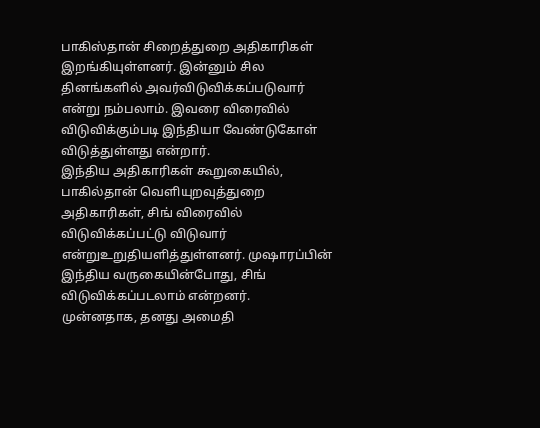பாகிஸ்தான் சிறைத்துறை அதிகாரிகள் இறங்கியுள்ளனர். இன்னும் சில தினங்களில் அவர்விடுவிக்கப்படுவார் என்று நம்பலாம். இவரை விரைவில் விடுவிக்கும்படி இந்தியா வேண்டுகோள் விடுத்துள்ளது என்றார்.
இந்திய அதிகாரிகள் கூறுகையில், பாகில்தான் வெளியுறவுத்துறை அதிகாரிகள், சிங் விரைவில் விடுவிக்கப்பட்டு விடுவார் என்றுஉறுதியளித்துள்ளனர். முஷாரப்பின் இந்திய வருகையின்போது, சிங் விடுவிக்கப்படலாம் என்றனர்.
முன்னதாக, தனது அமைதி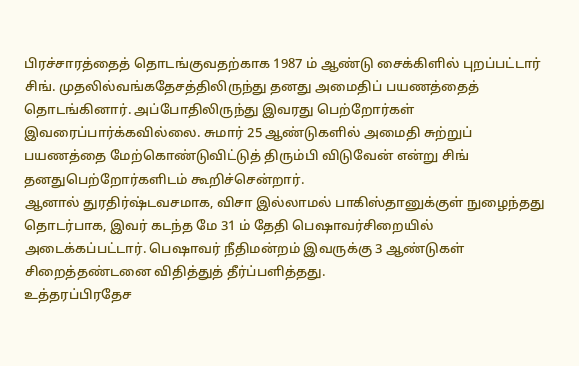பிரச்சாரத்தைத் தொடங்குவதற்காக 1987 ம் ஆண்டு சைக்கிளில் புறப்பட்டார் சிங். முதலில்வங்கதேசத்திலிருந்து தனது அமைதிப் பயணத்தைத் தொடங்கினார். அப்போதிலிருந்து இவரது பெற்றோர்கள் இவரைப்பார்க்கவில்லை. சுமார் 25 ஆண்டுகளில் அமைதி சுற்றுப் பயணத்தை மேற்கொண்டுவிட்டுத் திரும்பி விடுவேன் என்று சிங் தனதுபெற்றோர்களிடம் கூறிச்சென்றார்.
ஆனால் துரதிர்ஷ்டவசமாக, விசா இல்லாமல் பாகிஸ்தானுக்குள் நுழைந்தது தொடர்பாக, இவர் கடந்த மே 31 ம் தேதி பெஷாவர்சிறையில் அடைக்கப்பட்டார். பெஷாவர் நீதிமன்றம் இவருக்கு 3 ஆண்டுகள் சிறைத்தண்டனை விதித்துத் தீர்ப்பளித்தது.
உத்தரப்பிரதேச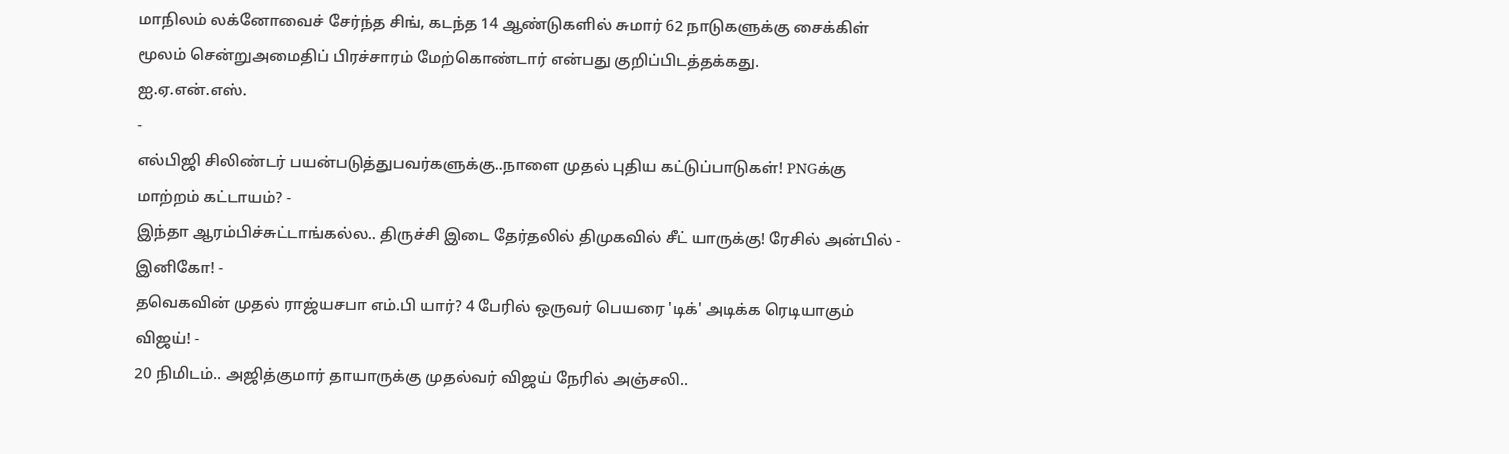மாநிலம் லக்னோவைச் சேர்ந்த சிங், கடந்த 14 ஆண்டுகளில் சுமார் 62 நாடுகளுக்கு சைக்கிள் மூலம் சென்றுஅமைதிப் பிரச்சாரம் மேற்கொண்டார் என்பது குறிப்பிடத்தக்கது.
ஐ.ஏ.என்.எஸ்.
-
எல்பிஜி சிலிண்டர் பயன்படுத்துபவர்களுக்கு..நாளை முதல் புதிய கட்டுப்பாடுகள்! PNGக்கு மாற்றம் கட்டாயம்? -
இந்தா ஆரம்பிச்சுட்டாங்கல்ல.. திருச்சி இடை தேர்தலில் திமுகவில் சீட் யாருக்கு! ரேசில் அன்பில் - இனிகோ! -
தவெகவின் முதல் ராஜ்யசபா எம்.பி யார்? 4 பேரில் ஒருவர் பெயரை 'டிக்' அடிக்க ரெடியாகும் விஜய்! -
20 நிமிடம்.. அஜித்குமார் தாயாருக்கு முதல்வர் விஜய் நேரில் அஞ்சலி..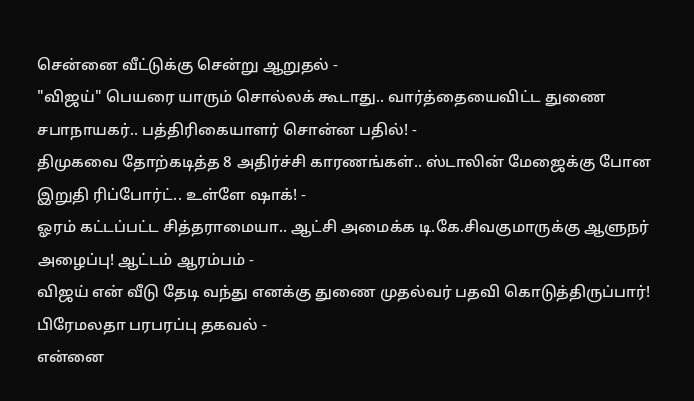சென்னை வீட்டுக்கு சென்று ஆறுதல் -
"விஜய்" பெயரை யாரும் சொல்லக் கூடாது.. வார்த்தையைவிட்ட துணை சபாநாயகர்.. பத்திரிகையாளர் சொன்ன பதில்! -
திமுகவை தோற்கடித்த 8 அதிர்ச்சி காரணங்கள்.. ஸ்டாலின் மேஜைக்கு போன இறுதி ரிப்போர்ட்.. உள்ளே ஷாக்! -
ஓரம் கட்டப்பட்ட சித்தராமையா.. ஆட்சி அமைக்க டி.கே.சிவகுமாருக்கு ஆளுநர் அழைப்பு! ஆட்டம் ஆரம்பம் -
விஜய் என் வீடு தேடி வந்து எனக்கு துணை முதல்வர் பதவி கொடுத்திருப்பார்! பிரேமலதா பரபரப்பு தகவல் -
என்னை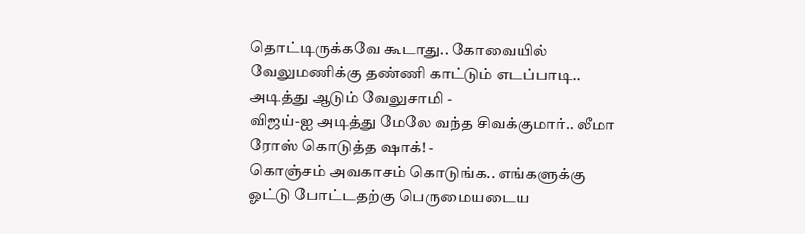தொட்டிருக்கவே கூடாது.. கோவையில் வேலுமணிக்கு தண்ணி காட்டும் எடப்பாடி.. அடித்து ஆடும் வேலுசாமி -
விஜய்-ஐ அடித்து மேலே வந்த சிவக்குமார்.. லீமா ரோஸ் கொடுத்த ஷாக்! -
கொஞ்சம் அவகாசம் கொடுங்க.. எங்களுக்கு ஓட்டு போட்டதற்கு பெருமையடைய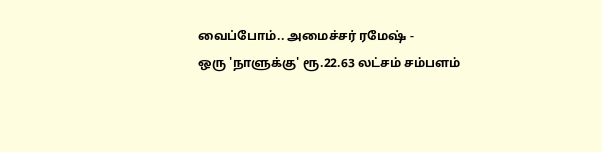வைப்போம்.. அமைச்சர் ரமேஷ் -
ஒரு 'நாளுக்கு' ரூ.22.63 லட்சம் சம்பளம்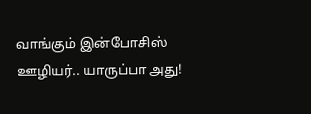வாங்கும் இன்போசிஸ் ஊழியர்.. யாருப்பா அது!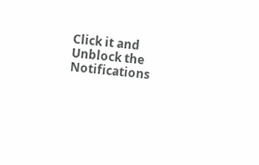Click it and Unblock the Notifications